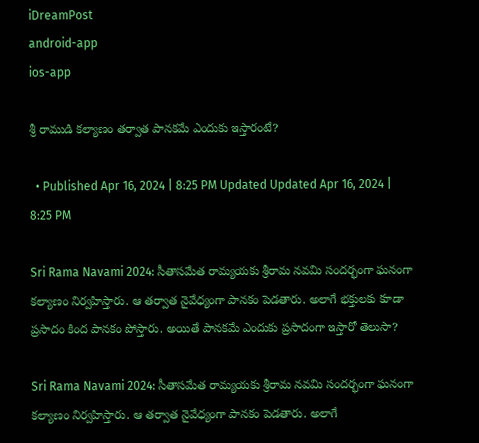iDreamPost
android-app
ios-app

శ్రీ రాముడి కల్యాణం తర్వాత పానకమే ఎందుకు ఇస్తారంటే?

  • Published Apr 16, 2024 | 8:25 PM Updated Updated Apr 16, 2024 | 8:25 PM

Sri Rama Navami 2024: సీతాసమేత రామ్యయకు శ్రీరామ నవమి సందర్భంగా ఘనంగా కల్యాణం నిర్వహిస్తారు. ఆ తర్వాత నైవేధ్యంగా పానకం పెడతారు. అలాగే భక్తులకు కూడా ప్రసాదం కింద పానకం పోస్తారు. అయితే పానకమే ఎందుకు ప్రసాదంగా ఇస్తారో తెలుసా?

Sri Rama Navami 2024: సీతాసమేత రామ్యయకు శ్రీరామ నవమి సందర్భంగా ఘనంగా కల్యాణం నిర్వహిస్తారు. ఆ తర్వాత నైవేధ్యంగా పానకం పెడతారు. అలాగే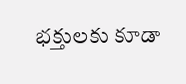భక్తులకు కూడా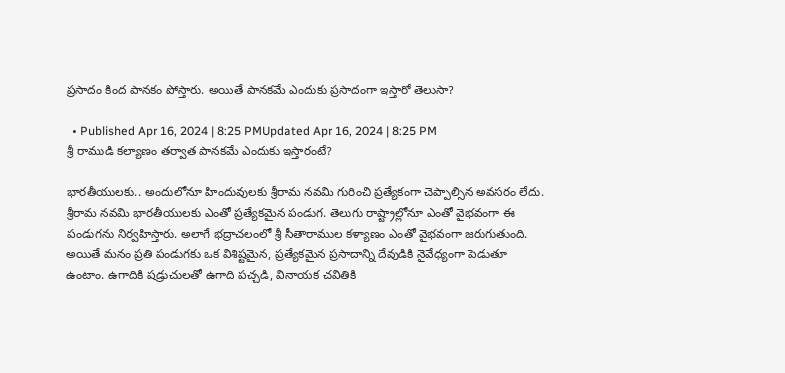ప్రసాదం కింద పానకం పోస్తారు. అయితే పానకమే ఎందుకు ప్రసాదంగా ఇస్తారో తెలుసా?

  • Published Apr 16, 2024 | 8:25 PMUpdated Apr 16, 2024 | 8:25 PM
శ్రీ రాముడి కల్యాణం తర్వాత పానకమే ఎందుకు ఇస్తారంటే?

భారతీయులకు.. అందులోనూ హిందువులకు శ్రీరామ నవమి గురించి ప్రత్యేకంగా చెప్పాల్సిన అవసరం లేదు. శ్రీరామ నవమి భారతీయులకు ఎంతో ప్రత్యేకమైన పండుగ. తెలుగు రాష్ట్రాల్లోనూ ఎంతో వైభవంగా ఈ పండుగను నిర్వహిస్తారు. అలాగే భద్రాచలంలో శ్రీ సీతారాముల కళ్యాణం ఎంతో వైభవంగా జరుగుతుంది. అయితే మనం ప్రతి పండుగకు ఒక విశిష్టమైన, ప్రత్యేకమైన ప్రసాదాన్ని దేవుడికి నైవేధ్యంగా పెడుతూ ఉంటాం. ఉగాదికి షడ్రుచులతో ఉగాది పచ్చడి, వినాయక చవితికి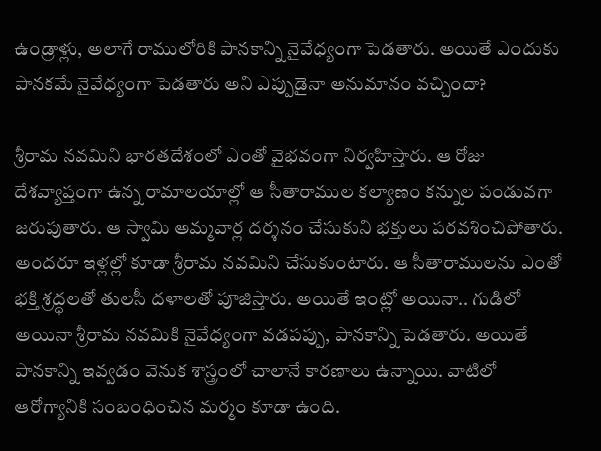ఉండ్రాళ్లు, అలాగే రాములోరికి పానకాన్ని నైవేధ్యంగా పెడతారు. అయితే ఎందుకు పానకమే నైవేధ్యంగా పెడతారు అని ఎప్పుడైనా అనుమానం వచ్చిందా?

శ్రీరామ నవమిని భారతదేశంలో ఎంతో వైభవంగా నిర్వహిస్తారు. ఆ రోజు దేశవ్యాప్తంగా ఉన్న రామాలయాల్లో ఆ సీతారాముల కల్యాణం కన్నుల పండువగా జరుపుతారు. ఆ స్వామి అమ్మవార్ల దర్శనం చేసుకుని భక్తులు పరవశించిపోతారు. అందరూ ఇళ్లల్లో కూడా శ్రీరామ నవమిని చేసుకుంటారు. ఆ సీతారాములను ఎంతో భక్తి శ్రద్ధలతో తులసీ దళాలతో పూజిస్తారు. అయితే ఇంట్లో అయినా.. గుడిలో అయినా శ్రీరామ నవమికి నైవేధ్యంగా వడపప్పు, పానకాన్ని పెడతారు. అయితే పానకాన్ని ఇవ్వడం వెనుక శాస్త్రంలో చాలానే కారణాలు ఉన్నాయి. వాటిలో ఆరోగ్యానికి సంబంధించిన మర్మం కూడా ఉంది.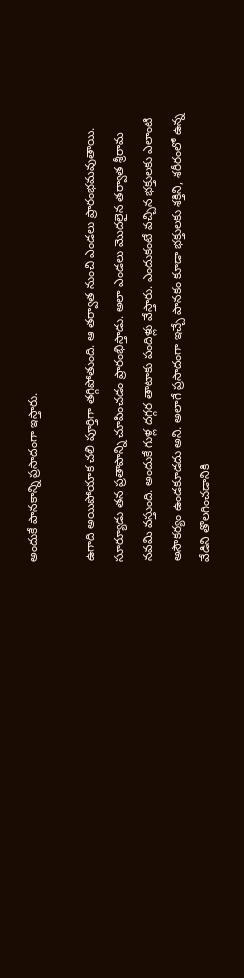అందుకే పానకాన్ని ప్రసాదంగా ఇస్తారు.

ఉగాది అయిపోయాక చలి పూర్తిగా తగ్గిపోతుంది. ఆ తర్వాత నుంచి ఎండలు ప్రారంభమవుతాయి. సూర్యూడు తన ప్రతాపాన్ని చూపించడం ప్రారంభిస్తాడు. అలా ఎండలు మొదలైన తర్వాత శ్రీరామ నవమి వస్తుంది. అందుకే గుళ్ల దగ్గర తాటాకు పందిళ్లు వేస్తారు. ఎందుకంటే వచ్చిన భక్తులకు ఎలాంటి అసౌకర్యం ఉండకూడదు అని. అలాగే ప్రసాదంగా ఇచ్చే పానకం కూడా భక్తులకు శక్తిని, శరీరంలో ఉన్న వేడిని తొలగించడానికి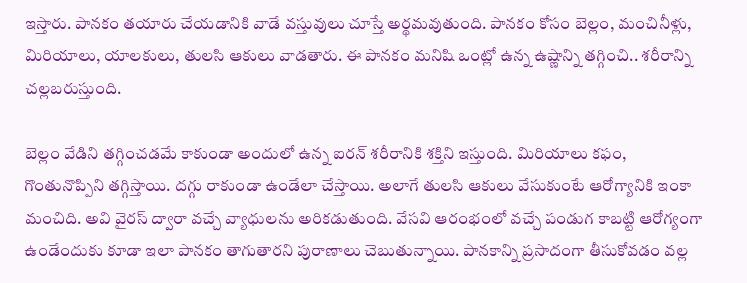ఇస్తారు. పానకం తయారు చేయడానికి వాడే వస్తువులు చూస్తే అర్థమవుతుంది. పానకం కోసం బెల్లం, మంచినీళ్లు, మిరియాలు, యాలకులు, తులసి ఆకులు వాడతారు. ఈ పానకం మనిషి ఒంట్లో ఉన్న ఉష్ణాన్ని తగ్గించి.. శరీరాన్ని చల్లబరుస్తుంది.

బెల్లం వేడిని తగ్గించడమే కాకుండా అందులో ఉన్న ఐరన్ శరీరానికి శక్తిని ఇస్తుంది. మిరియాలు కఫం, గొంతునొప్పిని తగ్గిస్తాయి. దగ్గు రాకుండా ఉండేలా చేస్తాయి. అలాగే తులసి ఆకులు వేసుకుంటే ఆరోగ్యానికి ఇంకా మంచిది. అవి వైరస్ ద్వారా వచ్చే వ్యాధులను అరికడుతుంది. వేసవి ఆరంభంలో వచ్చే పండుగ కాబట్టి ఆరోగ్యంగా ఉండేందుకు కూడా ఇలా పానకం తాగుతారని పురాణాలు చెబుతున్నాయి. పానకాన్ని ప్రసాదంగా తీసుకోవడం వల్ల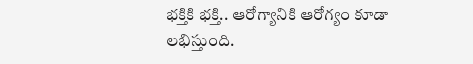భక్తికి భక్తి.. ఆరోగ్యానికి ఆరోగ్యం కూడా లభిస్తుంది.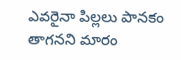ఎవరైనా పిల్లలు పానకం తాగనని మారం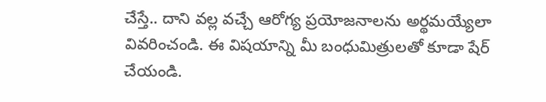చేస్తే.. దాని వల్ల వచ్చే ఆరోగ్య ప్రయోజనాలను అర్థమయ్యేలా వివరించండి. ఈ విషయాన్ని మీ బంధుమిత్రులతో కూడా షేర్ చేయండి.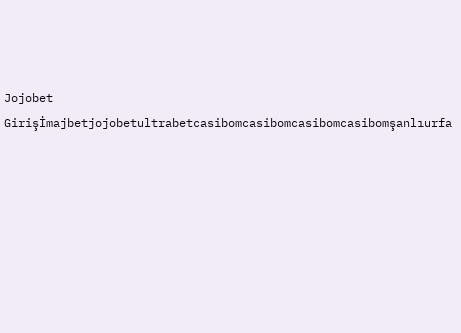Jojobet Girişİmajbetjojobetultrabetcasibomcasibomcasibomcasibomşanlıurfa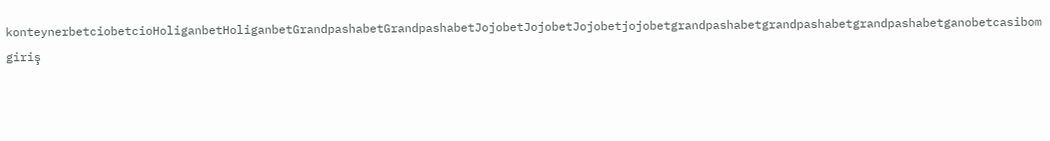konteynerbetciobetcioHoliganbetHoliganbetGrandpashabetGrandpashabetJojobetJojobetJojobetjojobetgrandpashabetgrandpashabetgrandpashabetganobetcasibom giriş